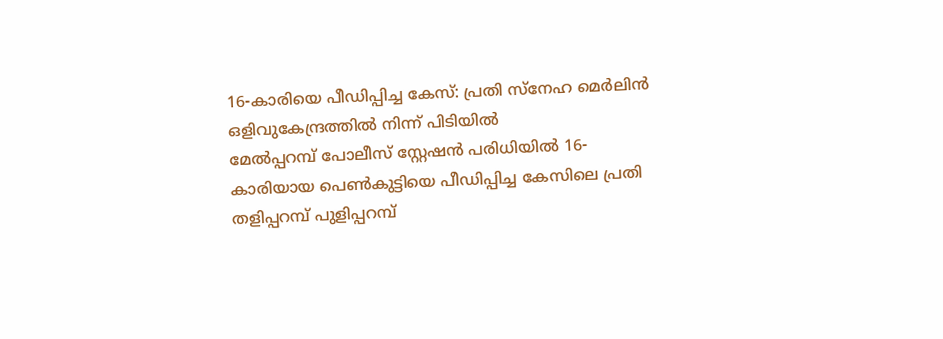16-കാരിയെ പീഡിപ്പിച്ച കേസ്: പ്രതി സ്നേഹ മെർലിൻ ഒളിവുകേന്ദ്രത്തിൽ നിന്ന് പിടിയിൽ
മേൽപ്പറമ്പ് പോലീസ് സ്റ്റേഷൻ പരിധിയിൽ 16-കാരിയായ പെൺകുട്ടിയെ പീഡിപ്പിച്ച കേസിലെ പ്രതി തളിപ്പറമ്പ് പുളിപ്പറമ്പ്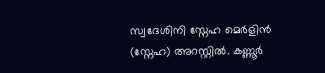സ്വദേശിനി സ്നേഹ മെർളിൻ (സ്നേഹ) അറസ്റ്റിൽ. കണ്ണൂർ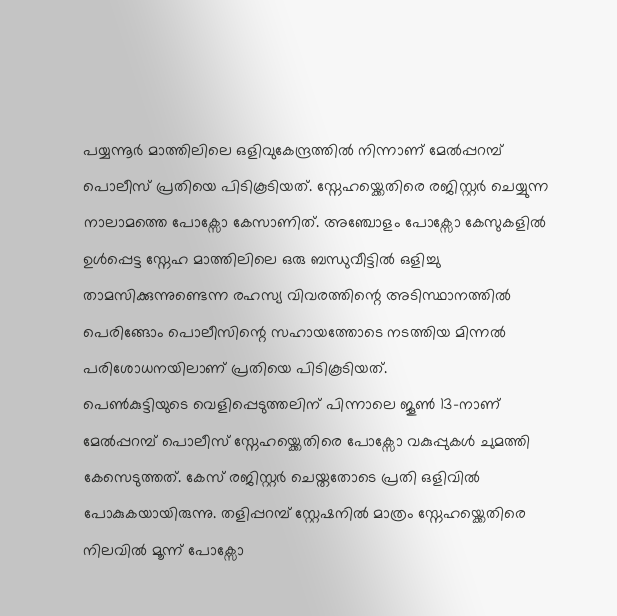പയ്യന്നൂർ മാത്തിലിലെ ഒളിവുകേന്ദ്രത്തിൽ നിന്നാണ് മേൽപ്പറമ്പ് പൊലീസ് പ്രതിയെ പിടികൂടിയത്. സ്നേഹയ്ക്കെതിരെ രജിസ്റ്റർ ചെയ്യുന്ന നാലാമത്തെ പോക്സോ കേസാണിത്. അഞ്ചോളം പോക്സോ കേസുകളിൽ ഉൾപ്പെട്ട സ്നേഹ മാത്തിലിലെ ഒരു ബന്ധുവീട്ടിൽ ഒളിച്ചു താമസിക്കുന്നുണ്ടെന്ന രഹസ്യ വിവരത്തിന്റെ അടിസ്ഥാനത്തിൽ പെരിങ്ങോം പൊലീസിന്റെ സഹായത്തോടെ നടത്തിയ മിന്നൽ പരിശോധനയിലാണ് പ്രതിയെ പിടികൂടിയത്.
പെൺകുട്ടിയുടെ വെളിപ്പെടുത്തലിന് പിന്നാലെ ജൂൺ 13-നാണ് മേൽപ്പറമ്പ് പൊലീസ് സ്നേഹയ്ക്കെതിരെ പോക്സോ വകുപ്പുകൾ ചുമത്തി കേസെടുത്തത്. കേസ് രജിസ്റ്റർ ചെയ്തതോടെ പ്രതി ഒളിവിൽ പോകുകയായിരുന്നു. തളിപ്പറമ്പ് സ്റ്റേഷനിൽ മാത്രം സ്നേഹയ്ക്കെതിരെ നിലവിൽ മൂന്ന് പോക്സോ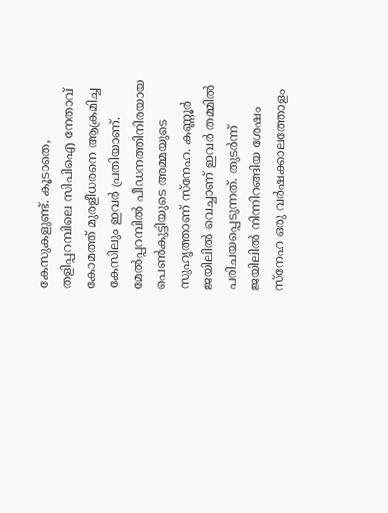കേസുകളുണ്ട്. കൂടാതെ, തളിപ്പറമ്പിലെ സിപിഐ നേതാവ് കോമത്ത് മുരളീധരനെ ആക്രമിച്ച കേസിലും ഇവർ പ്രതിയാണ്.
മേൽപ്പറമ്പിൽ പീഡനത്തിനിരയായ പെൺകുട്ടിയുടെ അമ്മയുടെ സുഹൃത്താണ് സ്നേഹ. കണ്ണൂർ ജയിലിൽ വെച്ചാണ് ഇവർ തമ്മിൽ പരിചയപ്പെടുന്നത്. തുടർന്ന് ജയിലിൽ നിന്നിറങ്ങിയ ശേഷം സ്നേഹ ഒരു വർഷക്കാലത്തോളം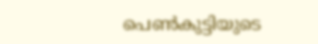പെൺകുട്ടിയുടെ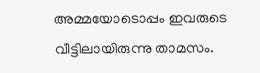അമ്മയോടൊപ്പം ഇവരുടെ വീട്ടിലായിരുന്നു താമസം.